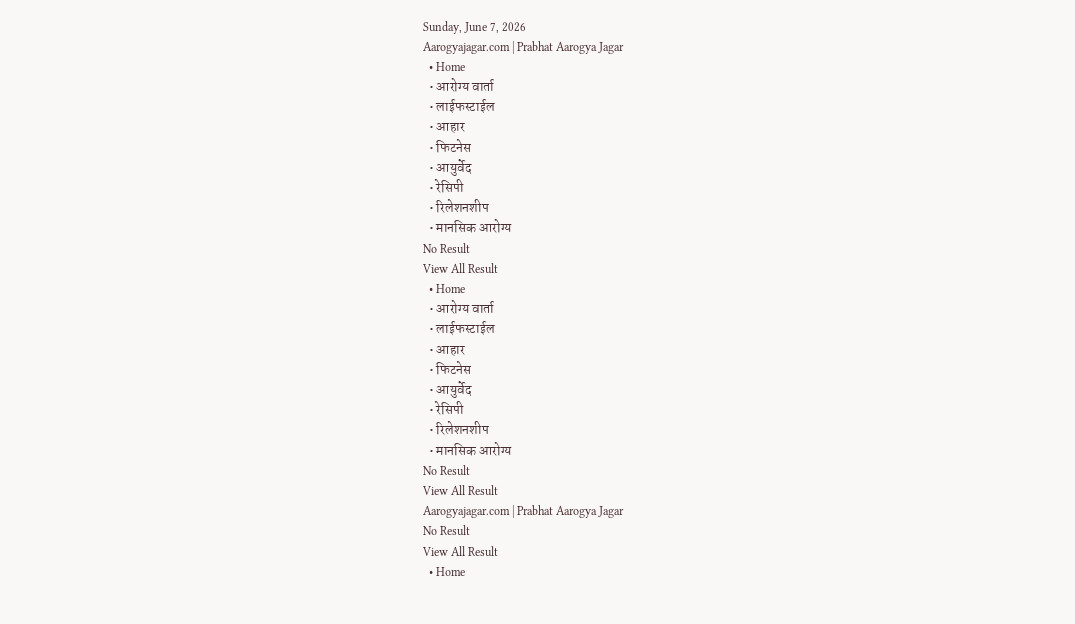Sunday, June 7, 2026
Aarogyajagar.com | Prabhat Aarogya Jagar
  • Home
  • आरोग्य वार्ता
  • लाईफस्टाईल
  • आहार
  • फिटनेस
  • आयुर्वेद
  • रेसिपी
  • रिलेशनशीप
  • मानसिक आरोग्य
No Result
View All Result
  • Home
  • आरोग्य वार्ता
  • लाईफस्टाईल
  • आहार
  • फिटनेस
  • आयुर्वेद
  • रेसिपी
  • रिलेशनशीप
  • मानसिक आरोग्य
No Result
View All Result
Aarogyajagar.com | Prabhat Aarogya Jagar
No Result
View All Result
  • Home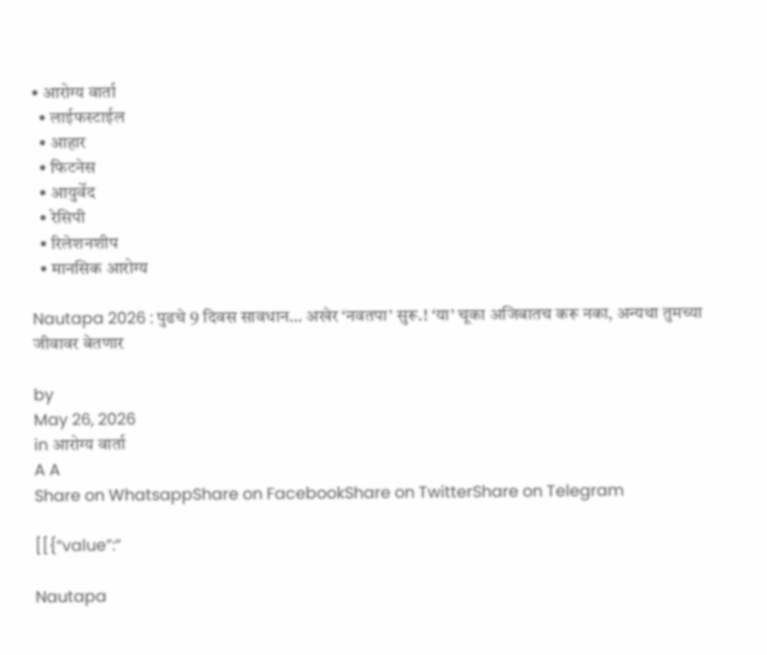• आरोग्य वार्ता
  • लाईफस्टाईल
  • आहार
  • फिटनेस
  • आयुर्वेद
  • रेसिपी
  • रिलेशनशीप
  • मानसिक आरोग्य

Nautapa 2026 : पुढचे 9 दिवस सावधान… अखेर ‘नवतपा’ सुरू.! ‘या’ चूका अजिबातच करू नका, अन्यथा तुमच्या जीवावर बेतणार

by
May 26, 2026
in आरोग्य वार्ता
A A
Share on WhatsappShare on FacebookShare on TwitterShare on Telegram

[[{“value”:”

Nautapa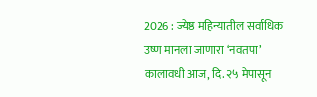2026 : ज्येष्ठ महिन्यातील सर्वाधिक उष्ण मानला जाणारा ‘नवतपा’ कालावधी आज, दि. २५ मेपासून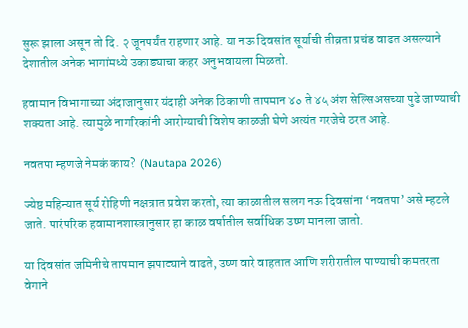सुरू झाला असून तो दि. २ जूनपर्यंत राहणार आहे. या नऊ दिवसांत सूर्याची तीव्रता प्रचंड वाढत असल्याने देशातील अनेक भागांमध्ये उकाड्याचा कहर अनुभवायला मिळतो.

हवामान विभागाच्या अंदाजानुसार यंदाही अनेक ठिकाणी तापमान ४० ते ४५ अंश सेल्सिअसच्या पुढे जाण्याची शक्यता आहे. त्यामुळे नागरिकांनी आरोग्याची विशेष काळजी घेणे अत्यंत गरजेचे ठरत आहे.

नवतपा म्हणजे नेमकं काय?  (Nautapa 2026)

ज्येष्ठ महिन्यात सूर्य रोहिणी नक्षत्रात प्रवेश करतो, त्या काळातील सलग नऊ दिवसांना ‘नवतपा’ असे म्हटले जाते. पारंपरिक हवामानशास्त्रानुसार हा काळ वर्षातील सर्वाधिक उष्ण मानला जातो.

या दिवसांत जमिनीचे तापमान झपाट्याने वाढते, उष्ण वारे वाहतात आणि शरीरातील पाण्याची कमतरता वेगाने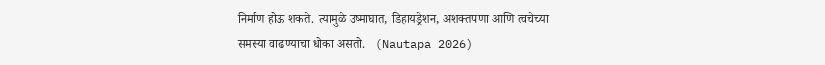निर्माण होऊ शकते. त्यामुळे उष्माघात, डिहायड्रेशन, अशक्तपणा आणि त्वचेच्या समस्या वाढण्याचा धोका असतो.   (Nautapa 2026)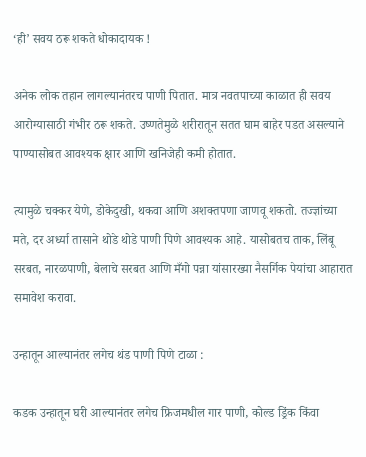‘ही’ सवय ठरू शकते धोकादायक !

अनेक लोक तहान लागल्यानंतरच पाणी पितात. मात्र नवतपाच्या काळात ही सवय आरोग्यासाठी गंभीर ठरू शकते. उष्णतेमुळे शरीरातून सतत घाम बाहेर पडत असल्याने पाण्यासोबत आवश्यक क्षार आणि खनिजेही कमी होतात.

त्यामुळे चक्कर येणे, डोकेदुखी, थकवा आणि अशक्तपणा जाणवू शकतो. तज्ज्ञांच्या मते, दर अर्ध्या तासाने थोडे थोडे पाणी पिणे आवश्यक आहे. यासोबतच ताक, लिंबू सरबत, नारळपाणी, बेलाचे सरबत आणि मँगो पन्ना यांसारख्या नैसर्गिक पेयांचा आहारात समावेश करावा.

उन्हातून आल्यानंतर लगेच थंड पाणी पिणे टाळा :

कडक उन्हातून घरी आल्यानंतर लगेच फ्रिजमधील गार पाणी, कोल्ड ड्रिंक किंवा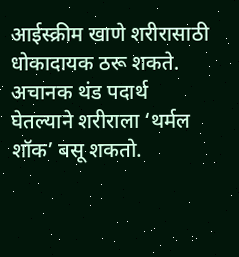आईस्क्रीम खाणे शरीरासाठी धोकादायक ठरू शकते. अचानक थंड पदार्थ घेतल्याने शरीराला ‘थर्मल शॉक’ बसू शकतो.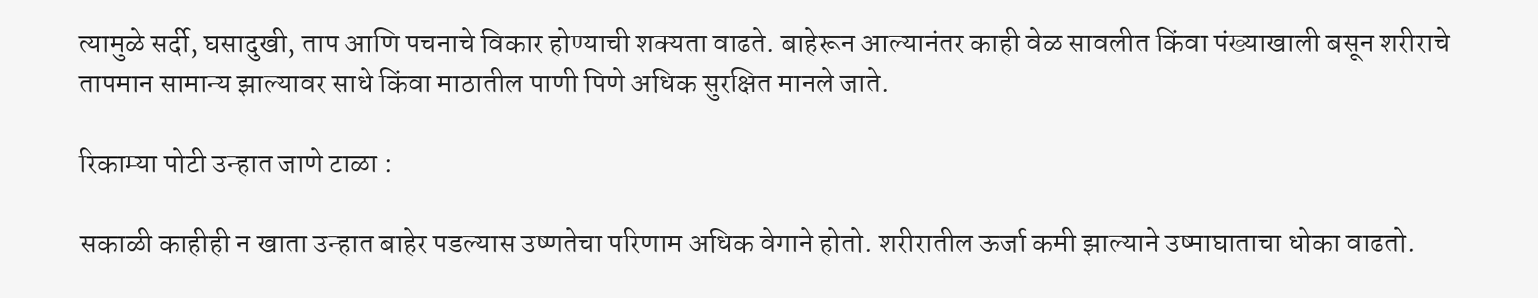त्यामुळे सर्दी, घसादुखी, ताप आणि पचनाचे विकार होण्याची शक्यता वाढते. बाहेरून आल्यानंतर काही वेळ सावलीत किंवा पंख्याखाली बसून शरीराचे तापमान सामान्य झाल्यावर साधे किंवा माठातील पाणी पिणे अधिक सुरक्षित मानले जाते.

रिकाम्या पोटी उन्हात जाणे टाळा :

सकाळी काहीही न खाता उन्हात बाहेर पडल्यास उष्णतेचा परिणाम अधिक वेगाने होतो. शरीरातील ऊर्जा कमी झाल्याने उष्माघाताचा धोका वाढतो.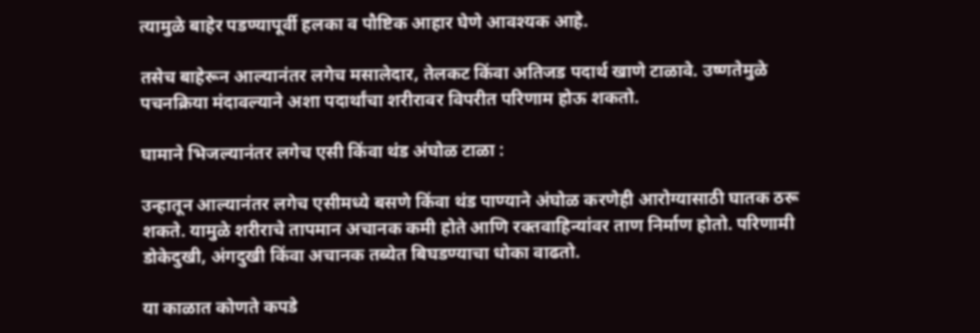त्यामुळे बाहेर पडण्यापूर्वी हलका व पौष्टिक आहार घेणे आवश्यक आहे.

तसेच बाहेरून आल्यानंतर लगेच मसालेदार, तेलकट किंवा अतिजड पदार्थ खाणे टाळावे. उष्णतेमुळे पचनक्रिया मंदावल्याने अशा पदार्थांचा शरीरावर विपरीत परिणाम होऊ शकतो.

घामाने भिजल्यानंतर लगेच एसी किंवा थंड अंघोळ टाळा :

उन्हातून आल्यानंतर लगेच एसीमध्ये बसणे किंवा थंड पाण्याने अंघोळ करणेही आरोग्यासाठी घातक ठरू शकते. यामुळे शरीराचे तापमान अचानक कमी होते आणि रक्तवाहिन्यांवर ताण निर्माण होतो. परिणामी डोकेदुखी, अंगदुखी किंवा अचानक तब्येत बिघडण्याचा धोका वाढतो.

या काळात कोणते कपडे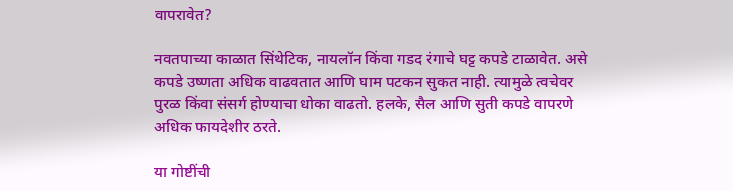वापरावेत?

नवतपाच्या काळात सिंथेटिक, नायलॉन किंवा गडद रंगाचे घट्ट कपडे टाळावेत. असे कपडे उष्णता अधिक वाढवतात आणि घाम पटकन सुकत नाही. त्यामुळे त्वचेवर पुरळ किंवा संसर्ग होण्याचा धोका वाढतो. हलके, सैल आणि सुती कपडे वापरणे अधिक फायदेशीर ठरते.

या गोष्टींची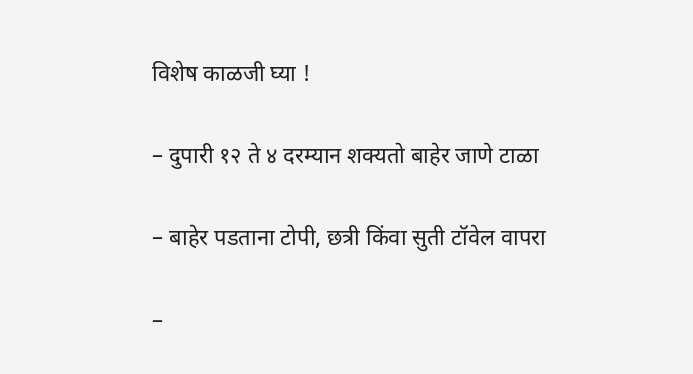विशेष काळजी घ्या !

– दुपारी १२ ते ४ दरम्यान शक्यतो बाहेर जाणे टाळा

– बाहेर पडताना टोपी, छत्री किंवा सुती टॉवेल वापरा

–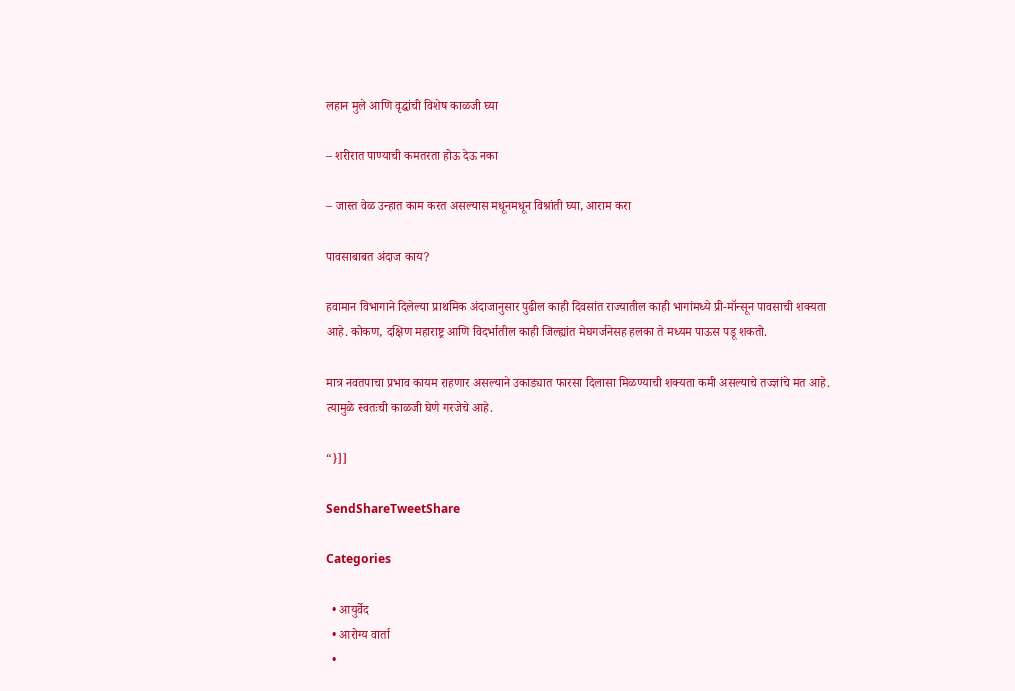लहान मुले आणि वृद्धांची विशेष काळजी घ्या

– शरीरात पाण्याची कमतरता होऊ देऊ नका

– जास्त वेळ उन्हात काम करत असल्यास मधूनमधून विश्रांती घ्या, आराम करा

पावसाबाबत अंदाज काय?

हवामान विभागाने दिलेल्या प्राथमिक अंदाजानुसार पुढील काही दिवसांत राज्यातील काही भागांमध्ये प्री-मॉन्सून पावसाची शक्यता आहे. कोकण, दक्षिण महाराष्ट्र आणि विदर्भातील काही जिल्ह्यांत मेघगर्जनेसह हलका ते मध्यम पाऊस पडू शकतो.

मात्र नवतपाचा प्रभाव कायम राहणार असल्याने उकाड्यात फारसा दिलासा मिळण्याची शक्यता कमी असल्याचे तज्ज्ञांचे मत आहे. त्यामुळे स्वतःची काळजी घेणे गरजेचे आहे.

“}]]

SendShareTweetShare

Categories

  • आयुर्वेद
  • आरोग्य वार्ता
  •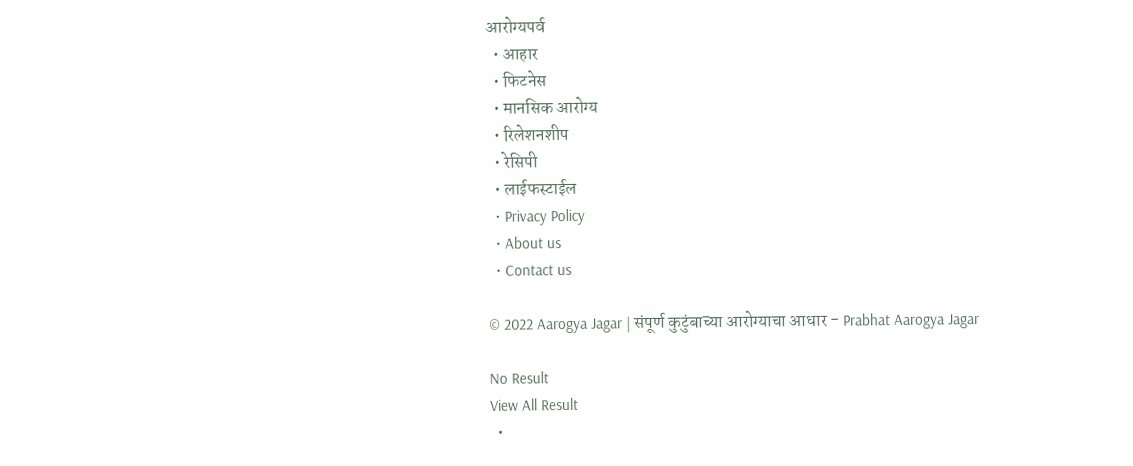आरोग्यपर्व
  • आहार
  • फिटनेस
  • मानसिक आरोग्य
  • रिलेशनशीप
  • रेसिपी
  • लाईफस्टाईल
  • Privacy Policy
  • About us
  • Contact us

© 2022 Aarogya Jagar | संपूर्ण कुटुंबाच्या आरोग्याचा आधार - Prabhat Aarogya Jagar

No Result
View All Result
  •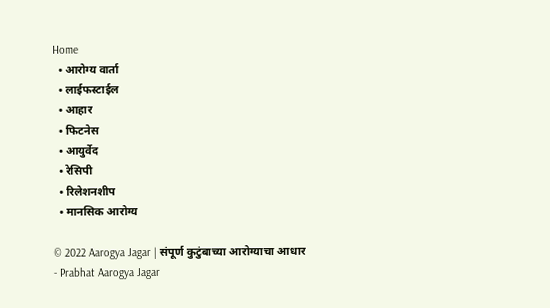Home
  • आरोग्य वार्ता
  • लाईफस्टाईल
  • आहार
  • फिटनेस
  • आयुर्वेद
  • रेसिपी
  • रिलेशनशीप
  • मानसिक आरोग्य

© 2022 Aarogya Jagar | संपूर्ण कुटुंबाच्या आरोग्याचा आधार - Prabhat Aarogya Jagar